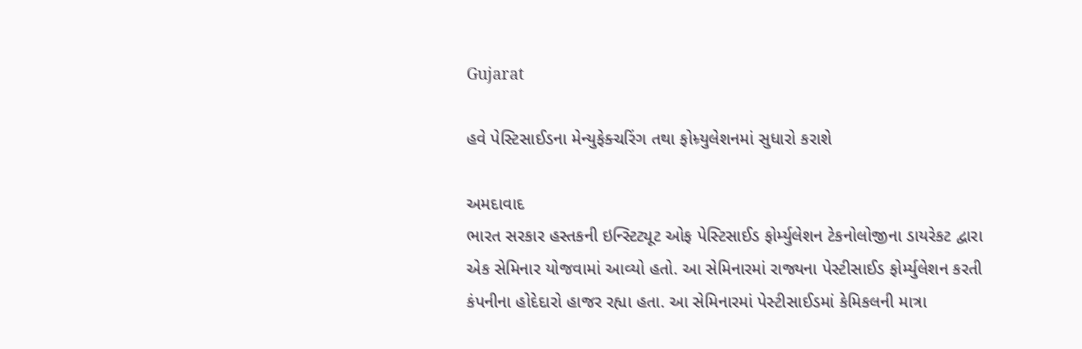Gujarat

હવે પેસ્ટિસાઈડના મેન્યુફેક્ચરિંગ તથા ફોમ્ર્યુલેશનમાં સુધારો કરાશે

અમદાવાદ
ભારત સરકાર હસ્તકની ઇન્સ્ટિટ્યૂટ ઓફ પેસ્ટિસાઈડ ફોર્મ્યુલેશન ટેકનોલોજીના ડાયરેકટ દ્વારા એક સેમિનાર યોજવામાં આવ્યો હતો. આ સેમિનારમાં રાજ્યના પેસ્ટીસાઈડ ફોર્મ્યુલેશન કરતી કંપનીના હોદેદારો હાજર રહ્યા હતા. આ સેમિનારમાં પેસ્ટીસાઈડમાં કેમિકલની માત્રા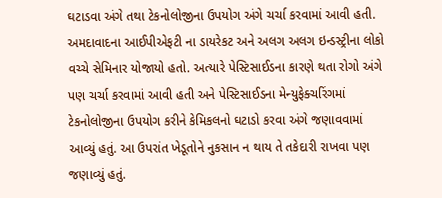ઘટાડવા અંગે તથા ટેકનોલોજીના ઉપયોગ અંગે ચર્ચા કરવામાં આવી હતી. અમદાવાદના આઈપીએફટી ના ડાયરેકટ અને અલગ અલગ ઇન્ડસ્ટ્રીના લોકો વચ્ચે સેમિનાર યોજાયો હતો. અત્યારે પેસ્ટિસાઈડના કારણે થતા રોગો અંગે પણ ચર્ચા કરવામાં આવી હતી અને પેસ્ટિસાઈડના મેન્યુફેક્ચરિંગમાં ટેકનોલોજીના ઉપયોગ કરીને કેમિકલનો ઘટાડો કરવા અંગે જણાવવામાં આવ્યું હતું. આ ઉપરાંત ખેડૂતોને નુકસાન ન થાય તે તકેદારી રાખવા પણ જણાવ્યું હતું.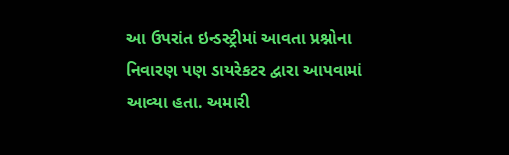આ ઉપરાંત ઇન્ડસ્ટ્રીમાં આવતા પ્રશ્નોના નિવારણ પણ ડાયરેકટર દ્વારા આપવામાં આવ્યા હતા. અમારી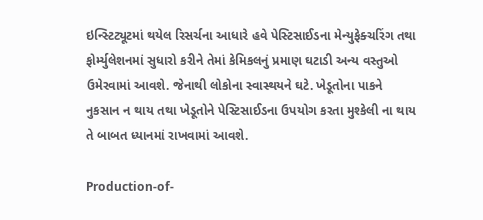ઇન્સ્ટિટ્યૂટમાં થયેલ રિસર્ચના આધારે હવે પેસ્ટિસાઈડના મેન્યુફેક્ચરિંગ તથા ફોર્મ્યુલેશનમાં સુધારો કરીને તેમાં કેમિકલનું પ્રમાણ ઘટાડી અન્ય વસ્તુઓ ઉમેરવામાં આવશે. જેનાથી લોકોના સ્વાસ્થયને ઘટે. ખેડૂતોના પાકને નુકસાન ન થાય તથા ખેડૂતોને પેસ્ટિસાઈડના ઉપયોગ કરતા મુશ્કેલી ના થાય તે બાબત ધ્યાનમાં રાખવામાં આવશે.

Production-of-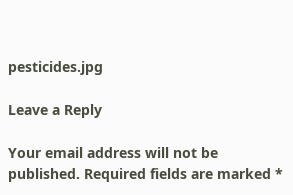pesticides.jpg

Leave a Reply

Your email address will not be published. Required fields are marked *